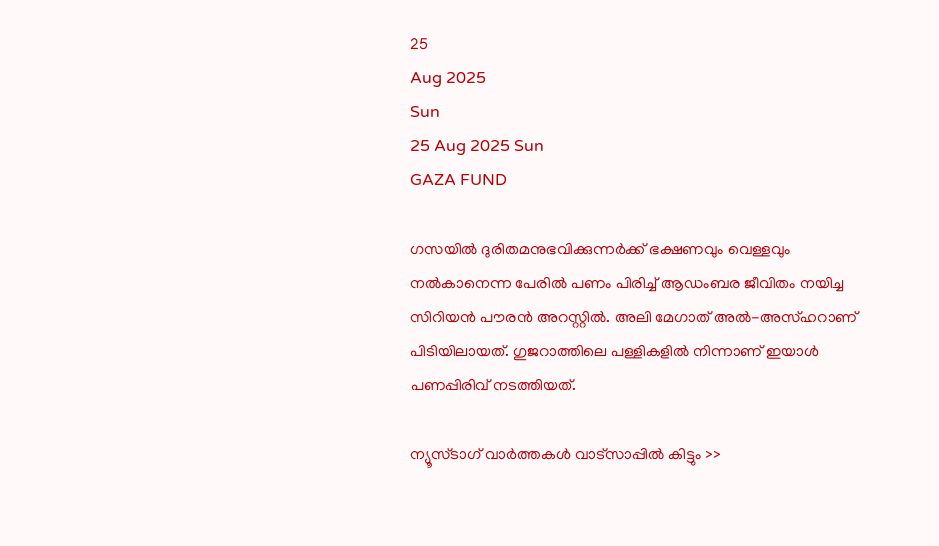25
Aug 2025
Sun
25 Aug 2025 Sun
GAZA FUND

ഗസയില്‍ ദുരിതമനുഭവിക്കുന്നര്‍ക്ക് ഭക്ഷണവും വെള്ളവും നല്‍കാനെന്ന പേരില്‍ പണം പിരിച്ച് ആഡംബര ജീവിതം നയിച്ച സിറിയന്‍ പൗരന്‍ അറസ്റ്റില്‍. അലി മേഗാത് അല്‍-അസ്ഹറാണ് പിടിയിലായത്. ഗുജറാത്തിലെ പള്ളികളില്‍ നിന്നാണ് ഇയാള്‍ പണപ്പിരിവ് നടത്തിയത്.

ന്യൂസ്ടാഗ് വാര്‍ത്തകള്‍ വാട്‌സാപ്പില്‍ കിട്ടും >>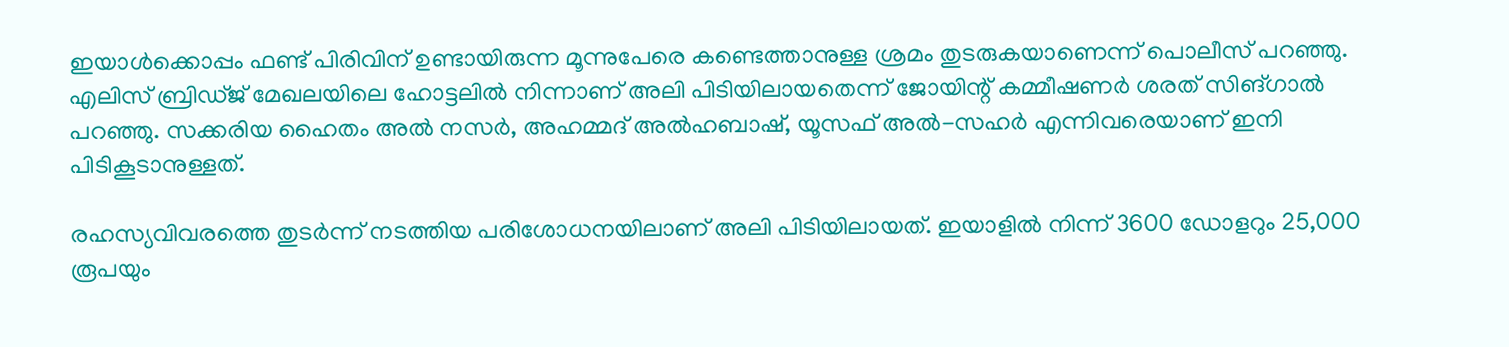ഇയാള്‍ക്കൊപ്പം ഫണ്ട് പിരിവിന് ഉണ്ടായിരുന്ന മൂന്നുപേരെ കണ്ടെത്താനുള്ള ശ്രമം തുടരുകയാണെന്ന് പൊലീസ് പറഞ്ഞു.
എലിസ് ബ്രിഡ്ജ് മേഖലയിലെ ഹോട്ടലില്‍ നിന്നാണ് അലി പിടിയിലായതെന്ന് ജോയിന്റ് കമ്മീഷണര്‍ ശരത് സിങ്ഗാല്‍ പറഞ്ഞു. സക്കരിയ ഹൈതം അല്‍ നസര്‍, അഹമ്മദ് അല്‍ഹബാഷ്, യൂസഫ് അല്‍-സഹര്‍ എന്നിവരെയാണ് ഇനി പിടികൂടാനുള്ളത്.

രഹസ്യവിവരത്തെ തുടര്‍ന്ന് നടത്തിയ പരിശോധനയിലാണ് അലി പിടിയിലായത്. ഇയാളില്‍ നിന്ന് 3600 ഡോളറും 25,000 രൂപയും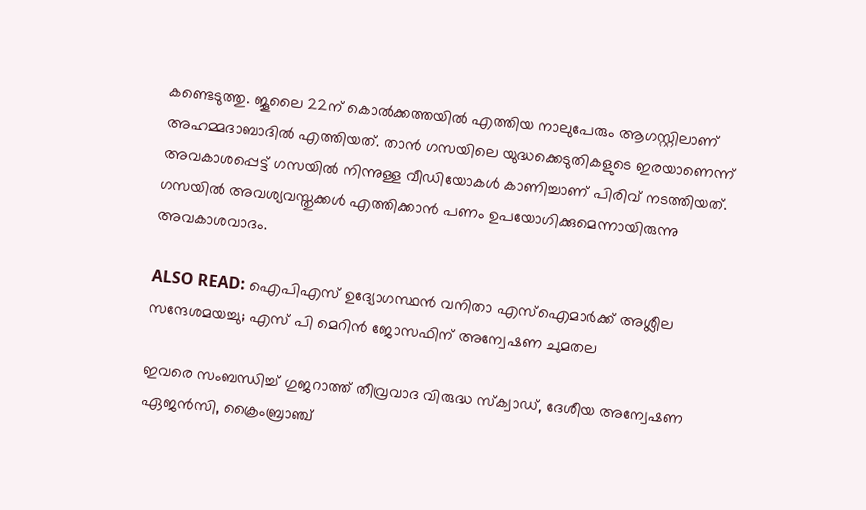കണ്ടെടുത്തു. ജൂലൈ 22ന് കൊല്‍ക്കത്തയില്‍ എത്തിയ നാലുപേരും ആഗസ്റ്റിലാണ് അഹമ്മദാബാദില്‍ എത്തിയത്. താന്‍ ഗസയിലെ യുദ്ധക്കെടുതികളുടെ ഇരയാണെന്ന് അവകാശപ്പെട്ട് ഗസയില്‍ നിന്നുള്ള വീഡിയോകള്‍ കാണിച്ചാണ് പിരിവ് നടത്തിയത്. ഗസയില്‍ അവശ്യവസ്തുക്കള്‍ എത്തിക്കാന്‍ പണം ഉപയോഗിക്കുമെന്നായിരുന്നു അവകാശവാദം.

ALSO READ: ഐപിഎസ് ഉദ്യോഗസ്ഥന്‍ വനിതാ എസ്‌ഐമാര്‍ക്ക് അശ്ലീല സന്ദേശമയച്ചു; എസ് പി മെറിന്‍ ജോസഫിന് അന്വേഷണ ചുമതല

ഇവരെ സംബന്ധിച്ച് ഗുജറാത്ത് തീവ്രവാദ വിരുദ്ധ സ്‌ക്വാഡ്, ദേശീയ അന്വേഷണ ഏജന്‍സി, ക്രൈംബ്രാഞ്ച്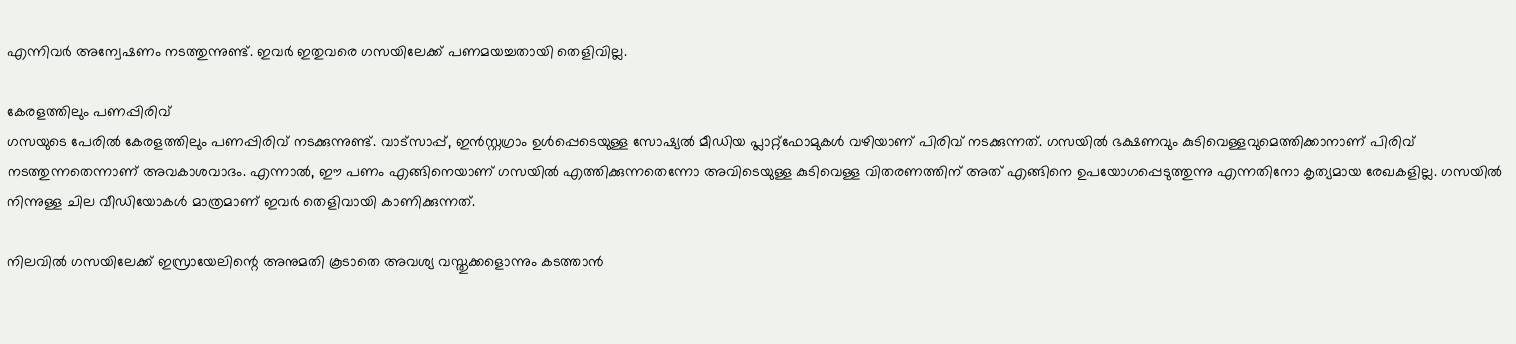എന്നിവര്‍ അന്വേഷണം നടത്തുന്നുണ്ട്. ഇവര്‍ ഇതുവരെ ഗസയിലേക്ക് പണമയച്ചതായി തെളിവില്ല.

കേരളത്തിലും പണപ്പിരിവ്
ഗസയുടെ പേരില്‍ കേരളത്തിലും പണപ്പിരിവ് നടക്കുന്നുണ്ട്. വാട്‌സാപ്പ്, ഇന്‍സ്റ്റഗ്രാം ഉള്‍പ്പെടെയുള്ള സോഷ്യല്‍ മീഡിയ പ്ലാറ്റ്‌ഫോമുകള്‍ വഴിയാണ് പിരിവ് നടക്കുന്നത്. ഗസയില്‍ ഭക്ഷണവും കുടിവെള്ളവുമെത്തിക്കാനാണ് പിരിവ് നടത്തുന്നതെന്നാണ് അവകാശവാദം. എന്നാല്‍, ഈ പണം എങ്ങിനെയാണ് ഗസയില്‍ എത്തിക്കുന്നതെന്നോ അവിടെയുള്ള കുടിവെള്ള വിതരണത്തിന് അത് എങ്ങിനെ ഉപയോഗപ്പെടുത്തുന്നു എന്നതിനോ കൃത്യമായ രേഖകളില്ല. ഗസയില്‍ നിന്നുള്ള ചില വീഡിയോകള്‍ മാത്രമാണ് ഇവര്‍ തെളിവായി കാണിക്കുന്നത്.

നിലവില്‍ ഗസയിലേക്ക് ഇസ്രായേലിന്റെ അനുമതി കൂടാതെ അവശ്യ വസ്തുക്കളൊന്നും കടത്താന്‍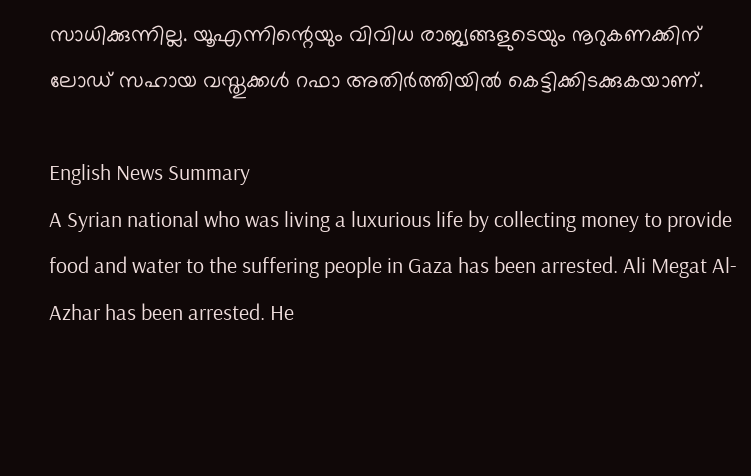സാധിക്കുന്നില്ല. യൂഎന്നിന്റെയും വിവിധ രാജ്യങ്ങളുടെയും നൂറുകണക്കിന് ലോഡ് സഹായ വസ്തുക്കള്‍ റഫാ അതിര്‍ത്തിയില്‍ കെട്ടിക്കിടക്കുകയാണ്.

English News Summary
A Syrian national who was living a luxurious life by collecting money to provide food and water to the suffering people in Gaza has been arrested. Ali Megat Al-Azhar has been arrested. He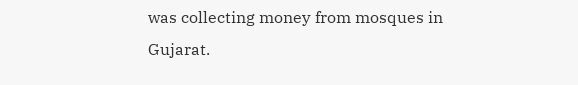was collecting money from mosques in Gujarat.